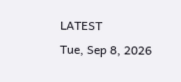LATEST
Tue, Sep 8, 2026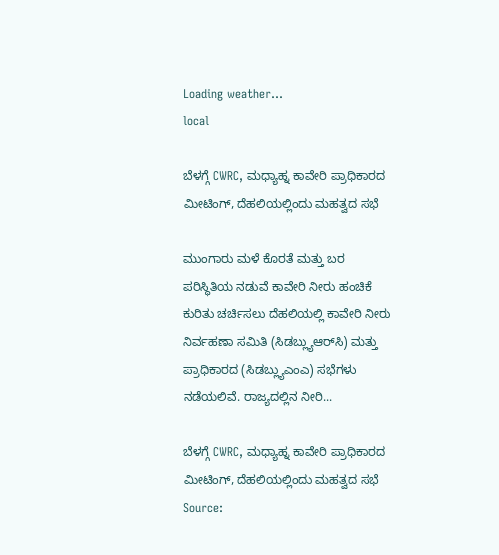Loading weather...
local

ಬೆಳಗ್ಗೆ CWRC, ಮಧ್ಯಾಹ್ನ ಕಾವೇರಿ ಪ್ರಾಧಿಕಾರದ ಮೀಟಿಂಗ್, ದೆಹಲಿಯಲ್ಲಿಂದು ಮಹತ್ವದ ಸಭೆ

ಮುಂಗಾರು ಮಳೆ ಕೊರತೆ ಮತ್ತು ಬರ ಪರಿಸ್ಥಿತಿಯ ನಡುವೆ ಕಾವೇರಿ ನೀರು ಹಂಚಿಕೆ ಕುರಿತು ಚರ್ಚಿಸಲು ದೆಹಲಿಯಲ್ಲಿ ಕಾವೇರಿ ನೀರು ನಿರ್ವಹಣಾ ಸಮಿತಿ (ಸಿಡಬ್ಲ್ಯುಆರ್‌ಸಿ) ಮತ್ತು ಪ್ರಾಧಿಕಾರದ (ಸಿಡಬ್ಲ್ಯುಎಂಎ) ಸಭೆಗಳು ನಡೆಯಲಿವೆ. ರಾಜ್ಯದಲ್ಲಿನ ನೀರಿ...

ಬೆಳಗ್ಗೆ CWRC, ಮಧ್ಯಾಹ್ನ ಕಾವೇರಿ ಪ್ರಾಧಿಕಾರದ ಮೀಟಿಂಗ್, ದೆಹಲಿಯಲ್ಲಿಂದು ಮಹತ್ವದ ಸಭೆ
Source: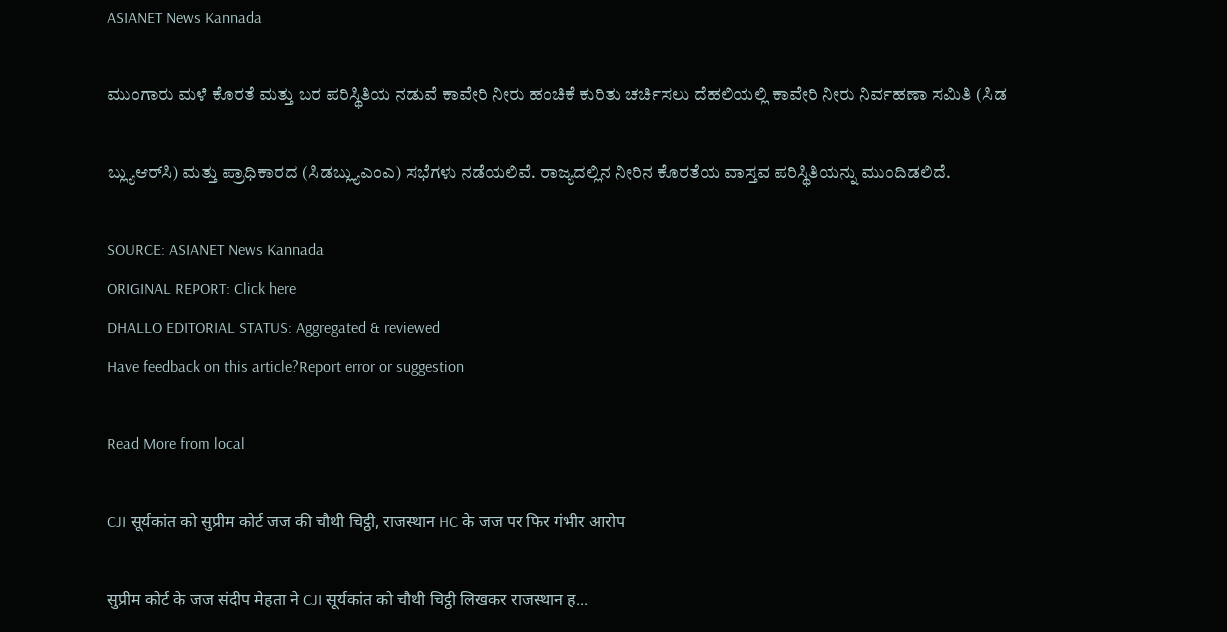ASIANET News Kannada

ಮುಂಗಾರು ಮಳೆ ಕೊರತೆ ಮತ್ತು ಬರ ಪರಿಸ್ಥಿತಿಯ ನಡುವೆ ಕಾವೇರಿ ನೀರು ಹಂಚಿಕೆ ಕುರಿತು ಚರ್ಚಿಸಲು ದೆಹಲಿಯಲ್ಲಿ ಕಾವೇರಿ ನೀರು ನಿರ್ವಹಣಾ ಸಮಿತಿ (ಸಿಡ

ಬ್ಲ್ಯುಆರ್‌ಸಿ) ಮತ್ತು ಪ್ರಾಧಿಕಾರದ (ಸಿಡಬ್ಲ್ಯುಎಂಎ) ಸಭೆಗಳು ನಡೆಯಲಿವೆ. ರಾಜ್ಯದಲ್ಲಿನ ನೀರಿನ ಕೊರತೆಯ ವಾಸ್ತವ ಪರಿಸ್ಥಿತಿಯನ್ನು ಮುಂದಿಡಲಿದೆ.

SOURCE: ASIANET News Kannada
ORIGINAL REPORT: Click here
DHALLO EDITORIAL STATUS: Aggregated & reviewed
Have feedback on this article?Report error or suggestion

Read More from local

CJI सूर्यकांत को सुप्रीम कोर्ट जज की चौथी चिट्ठी, राजस्थान HC के जज पर फिर गंभीर आरोप

सुप्रीम कोर्ट के जज संदीप मेहता ने CJI सूर्यकांत को चौथी चिट्ठी लिखकर राजस्थान ह...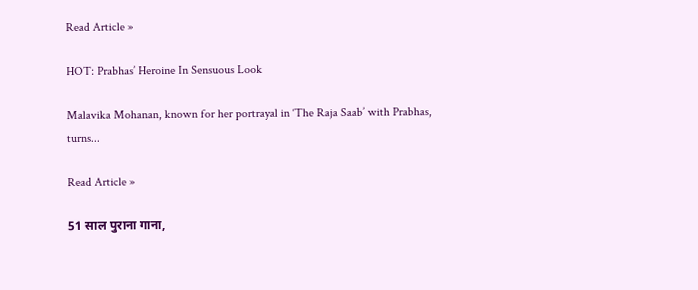Read Article »

HOT: Prabhas’ Heroine In Sensuous Look

Malavika Mohanan, known for her portrayal in ‘The Raja Saab’ with Prabhas, turns...

Read Article »

51 साल पुराना गाना,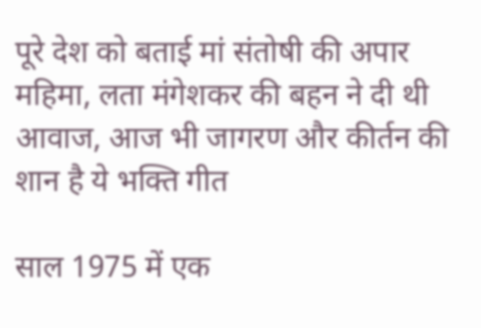पूरे देश को बताई मां संतोषी की अपार महिमा, लता मंगेशकर की बहन ने दी थी आवाज, आज भी जागरण और कीर्तन की शान है ये भक्ति गीत

साल 1975 में एक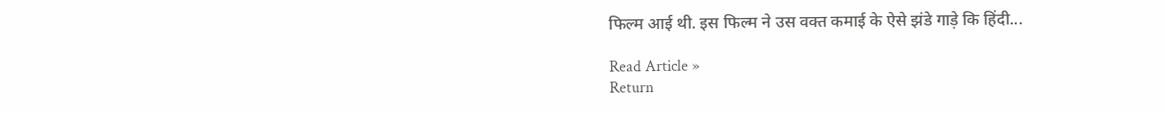फिल्म आई थी. इस फिल्म ने उस वक्त कमाई के ऐसे झंडे गाड़े कि हिंदी...

Read Article »
Return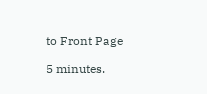to Front Page

5 minutes.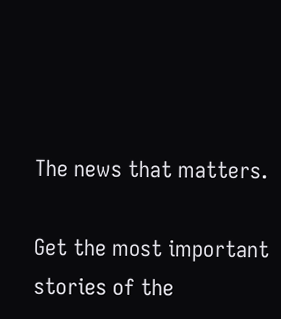The news that matters.

Get the most important stories of the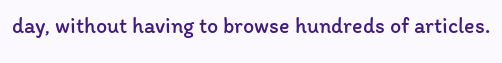day, without having to browse hundreds of articles.